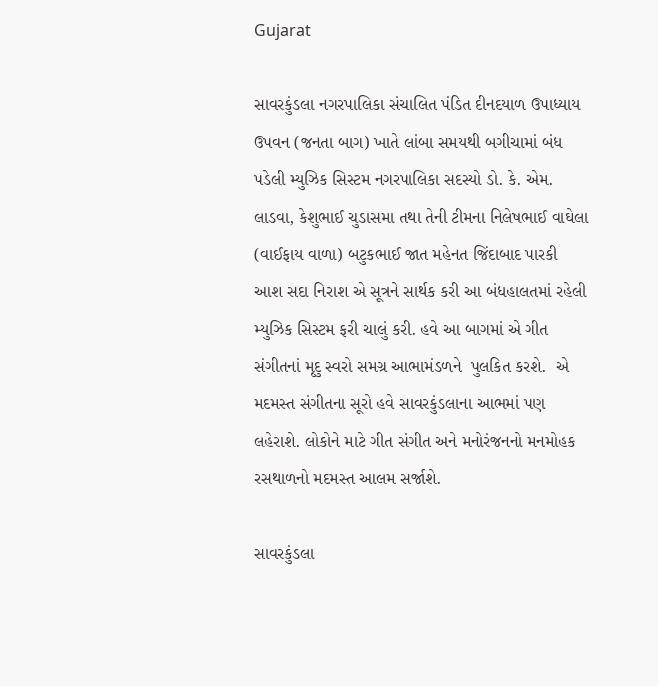Gujarat

સાવરકુંડલા નગરપાલિકા સંચાલિત પંડિત દીનદયાળ ઉપાધ્યાય ઉપવન (જનતા બાગ) ખાતે લાંબા સમયથી બગીચામાં બંધ પડેલી મ્યુઝિક સિસ્ટમ નગરપાલિકા સદસ્યો ડો. કે. એમ. લાડવા, કેશુભાઈ ચુડાસમા તથા તેની ટીમના નિલેષભાઈ વાઘેલા (વાઈફાય વાળા) બટુકભાઈ જાત મહેનત જિંદાબાદ પારકી આશ સદા નિરાશ એ સૂત્રને સાર્થક કરી આ બંધહાલતમાં રહેલી મ્યુઝિક સિસ્ટમ ફરી ચાલું કરી. હવે આ બાગમાં એ ગીત સંગીતનાં મૃદુ સ્વરો સમગ્ર આભામંડળને  પુલકિત કરશે.  એ મદમસ્ત સંગીતના સૂરો હવે સાવરકુંડલાના આભમાં પણ લહેરાશે. લોકોને માટે ગીત સંગીત અને મનોરંજનનો મનમોહક રસથાળનો મદમસ્ત આલમ સર્જાશે.

સાવરકુંડલા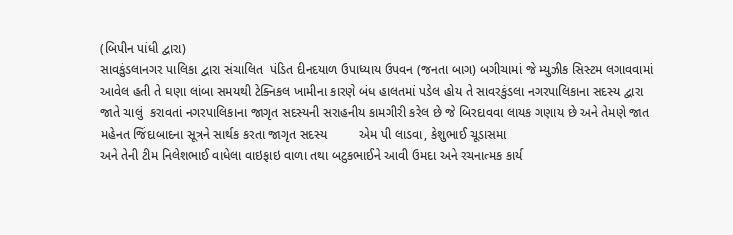(બિપીન પાંધી દ્વારા)
સાવકુંડલાનગર પાલિકા દ્વારા સંચાલિત  પંડિત દીનદયાળ ઉપાધ્યાય ઉપવન (જનતા બાગ) બગીચામાં જે મ્યુઝીક સિસ્ટમ લગાવવામાં આવેલ હતી તે ઘણા લાંબા સમયથી ટેક્નિકલ ખામીના કારણે બંધ હાલતમાં પડેલ હોય તે સાવરકુંડલા નગરપાલિકાના સદસ્ય દ્વારા જાતે ચાલું  કરાવતાં નગરપાલિકાના જાગૃત સદસ્યની સરાહનીય કામગીરી કરેલ છે જે બિરદાવવા લાયક ગણાય છે અને તેમણે જાત મહેનત જિંદાબાદના સૂત્રને સાર્થક કરતા જાગૃત સદસ્ય         એમ પી લાડવા, કેશુભાઈ ચૂડાસમા
અને તેની ટીમ નિલેશભાઈ વાધેલા વાઇફાઇ વાળા તથા બટુકભાઈને આવી ઉમદા અને રચનાત્મક કાર્ય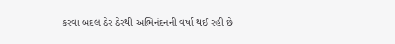કરવા બદલ ઠેર ઠેરથી અભિનંદનની વર્ષા થઈ રહી છે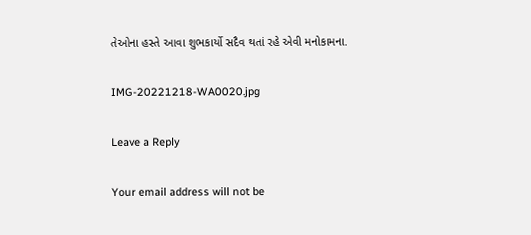તેઓના હસ્તે આવા શુભકાર્યો સદૈવ થતાં રહે એવી મનોકામના.

IMG-20221218-WA0020.jpg

Leave a Reply

Your email address will not be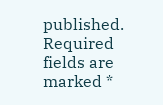published. Required fields are marked *